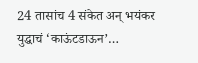24 तासांच 4 संकेत अन् भयंकर युद्धाचं ‘काऊंटडाऊन’…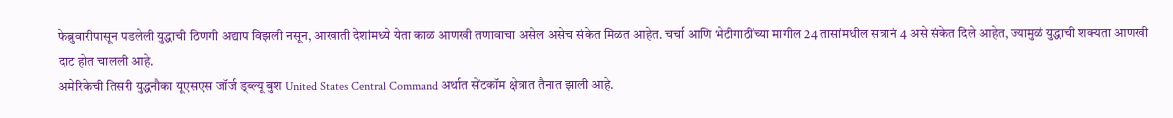फेब्रुवारीपासून पडलेली युद्धाची ठिणगी अद्याप विझली नसून, आखाती देशांमध्ये येता काळ आणखी तणावाचा असेल असेच संकेत मिळत आहेत. चर्चा आणि भेटीगाठींच्या मागील 24 तासांमधील सत्रानं 4 असे संकेत दिले आहेत, ज्यामुळं युद्धाची शक्यता आणखी दाट होत चालली आहे.
अमेरिकेची तिसरी युद्धनौका यूएसएस जॉर्ज ड्ब्ल्यू बुश United States Central Command अर्थात सेंटकॉम क्षेत्रात तैनात झाली आहे.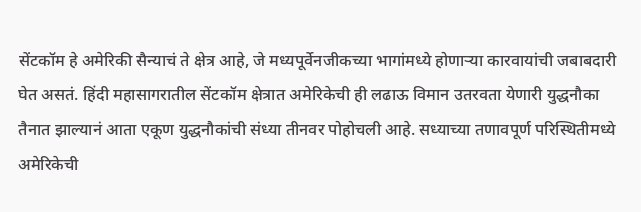सेंटकॉम हे अमेरिकी सैन्याचं ते क्षेत्र आहे, जे मध्यपूर्वेनजीकच्या भागांमध्ये होणाऱ्या कारवायांची जबाबदारी घेत असतं. हिंदी महासागरातील सेंटकॉम क्षेत्रात अमेरिकेची ही लढाऊ विमान उतरवता येणारी युद्धनौका तैनात झाल्यानं आता एकूण युद्धनौकांची संध्या तीनवर पोहोचली आहे. सध्याच्या तणावपूर्ण परिस्थितीमध्ये अमेरिकेची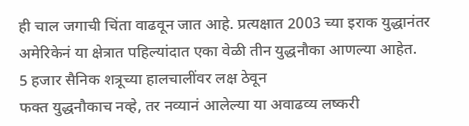ही चाल जगाची चिंता वाढवून जात आहे. प्रत्यक्षात 2003 च्या इराक युद्धानंतर अमेरिकेनं या क्षेत्रात पहिल्यांदात एका वेळी तीन युद्धनौका आणल्या आहेत.
5 हजार सैनिक शत्रूच्या हालचालींवर लक्ष ठेवून
फक्त युद्धनौकाच नव्हे, तर नव्यानं आलेल्या या अवाढव्य लष्करी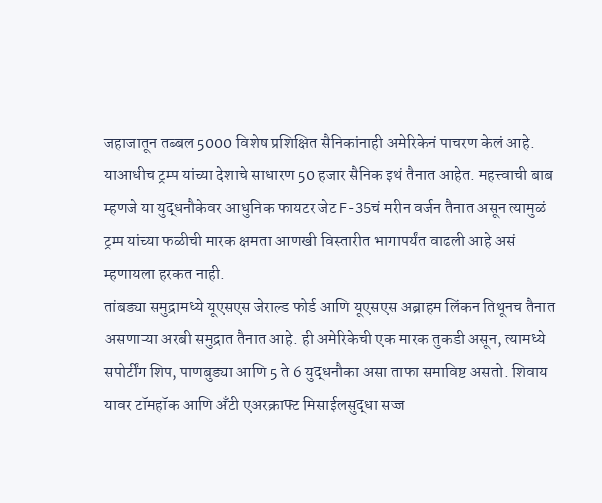जहाजातून तब्बल 5000 विशेष प्रशिक्षित सैनिकांनाही अमेरिकेनं पाचरण केलं आहे. याआधीच ट्रम्प यांच्या देशाचे साधारण 50 हजार सैनिक इथं तैनात आहेत. महत्त्वाची बाब म्हणजे या युद्धनौकेवर आधुनिक फायटर जेट F-35चं मरीन वर्जन तैनात असून त्यामुळं ट्रम्प यांच्या फळीची मारक क्षमता आणखी विस्तारीत भागापर्यंत वाढली आहे असं म्हणायला हरकत नाही.
तांबड्या समुद्रामध्ये यूएसएस जेराल्ड फोर्ड आणि यूएसएस अब्राहम लिंकन तिथूनच तैनात असणाऱ्या अरबी समुद्रात तैनात आहे. ही अमेरिकेची एक मारक तुकडी असून, त्यामध्ये सपोर्टींग शिप, पाणबुड्या आणि 5 ते 6 युद्धनौका असा ताफा समाविष्ट असतो. शिवाय यावर टॉमहॉक आणि अँटी एअरक्राफ्ट मिसाईलसुद्धा सज्ज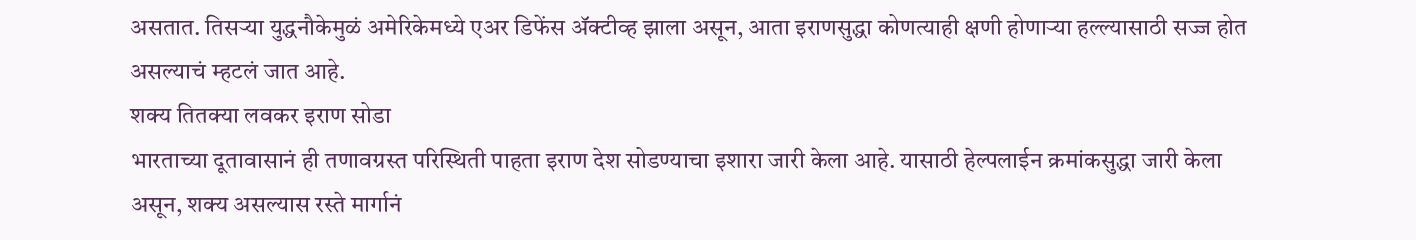असतात. तिसऱ्या युद्धनौकेमुळं अमेरिकेमध्ये एअर डिफेंस ॲक्टीव्ह झाला असून, आता इराणसुद्धा कोणत्याही क्षणी होणाऱ्या हल्ल्यासाठी सज्ज होत असल्याचं म्हटलं जात आहे.
शक्य तितक्या लवकर इराण सोडा
भारताच्या दूतावासानं ही तणावग्रस्त परिस्थिती पाहता इराण देश सोडण्याचा इशारा जारी केला आहे. यासाठी हेल्पलाईन क्रमांकसुद्धा जारी केला असून, शक्य असल्यास रस्ते मार्गानं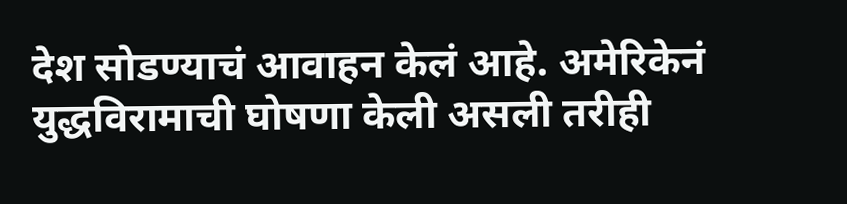देश सोडण्याचं आवाहन केलं आहे. अमेरिकेनं युद्धविरामाची घोषणा केली असली तरीही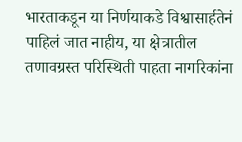भारताकडून या निर्णयाकडे विश्वासार्हतेनं पाहिलं जात नाहीय, या क्षेत्रातील तणावग्रस्त परिस्थिती पाहता नागरिकांना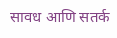सावध आणि सतर्क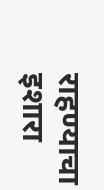राहण्याचा इशारा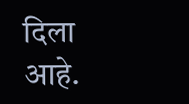दिला आहे.